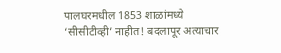पालघरमधील 1853 शाळांमध्ये ‘सीसीटीव्ही’ नाहीत! बदलापूर अत्याचार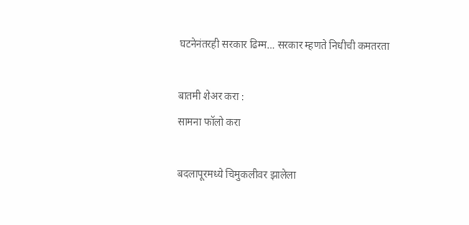घटनेनंतरही सरकार ढिम्म… सरकार म्हणते निधीची कमतरता

बातमी शेअर करा :
सामना फॉलो करा

बदलापूरमध्ये चिमुकलीवर झालेला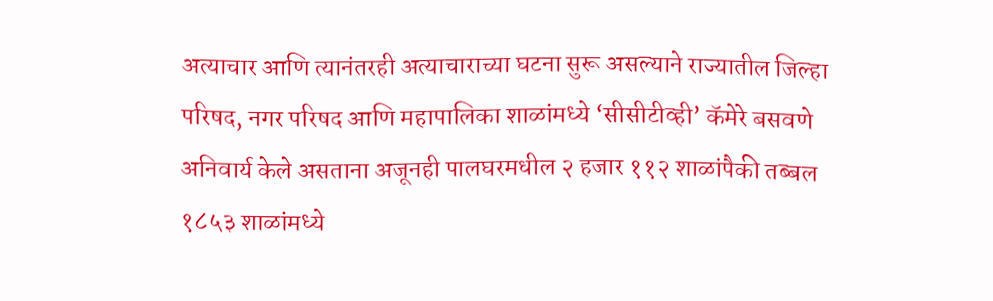अत्याचार आणि त्यानंतरही अत्याचाराच्या घटना सुरू असल्याने राज्यातील जिल्हा परिषद, नगर परिषद आणि महापालिका शाळांमध्ये ‘सीसीटीव्ही’ कॅमेरे बसवणे अनिवार्य केले असताना अजूनही पालघरमधील २ हजार ११२ शाळांपैकी तब्बल १८५३ शाळांमध्ये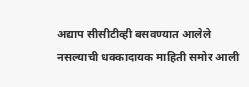अद्याप सीसीटीव्ही बसवण्यात आलेले नसल्याची धक्कादायक माहिती समोर आली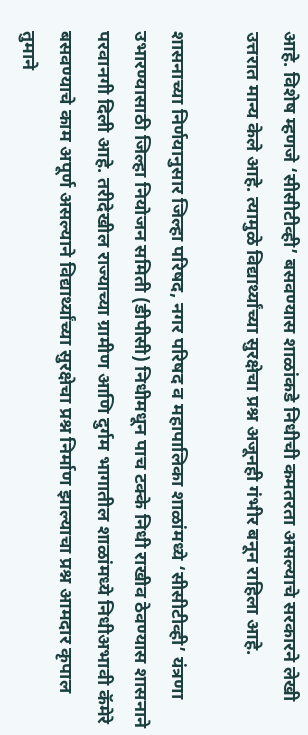आहे. विशेष म्हणजे ‘सीसीटीव्ही’ बसवण्यास शाळांकडे निधीची कमतरता असल्याचे सरकारने लेखी उत्तरात मान्य केले आहे. त्यामुळे विद्यार्थ्यांच्या सुरक्षेचा प्रश्न अजूनही गंभीर बनून राहिला आहे.

शासनाच्या निर्णयानुसार जिल्हा परिषद, नगर परिषद व महापालिका शाळांमध्ये ‘सीसीटीव्ही’ यंत्रणा उभारण्यासाठी जिल्हा नियोजन समिती (डीपीसी) निधीमधून पाच टक्के निधी राखीव ठेवण्यास शासनाने परवानगी दिली आहे. तरीदेखील राज्याच्या ग्रामीण आणि दुर्गम भागातील शाळांमध्ये निधीअभावी कॅमेरे बसवण्याचे काम अपूर्ण असल्याने विद्यार्थ्यांच्या सुरक्षेचा प्रश्न निर्माण झाल्याचा प्रश्न आमदार कृपाल तुमाने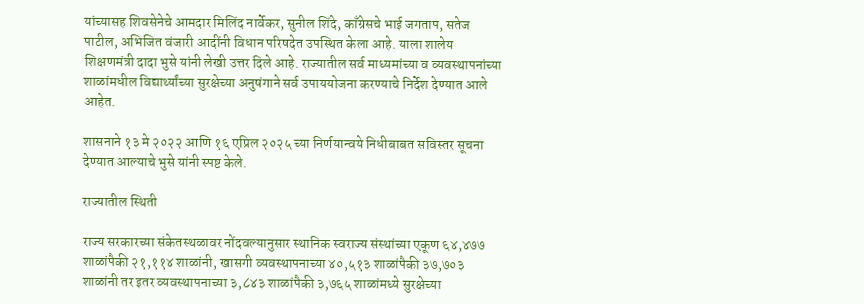यांच्यासह शिवसेनेचे आमदार मिलिंद नार्वेकर, सुनील शिंदे, काँग्रेसचे भाई जगताप, सतेज पाटील, अभिजित वंजारी आदींनी विधान परिषदेत उपस्थित केला आहे. याला शालेय शिक्षणमंत्री दादा भुसे यांनी लेखी उत्तर दिले आहे. राज्यातील सर्व माध्यमांच्या व व्यवस्थापनांच्या शाळांमधील विद्यार्थ्यांच्या सुरक्षेच्या अनुषंगाने सर्व उपाययोजना करण्याचे निर्देश देण्यात आले आहेत.

शासनाने १३ मे २०२२ आणि १६ एप्रिल २०२५ च्या निर्णयान्वये निधीबाबत सविस्तर सूचना देण्यात आल्याचे भुसे यांनी स्पष्ट केले.

राज्यातील स्थिती

राज्य सरकारच्या संकेतस्थळावर नोंदवल्यानुसार स्थानिक स्वराज्य संस्थांच्या एकूण ६४,४७७ शाळांपैकी २१,११४ शाळांनी, खासगी व्यवस्थापनाच्या ४०,५१३ शाळांपैकी ३७,७०३ शाळांनी तर इतर व्यवस्थापनाच्या ३,८४३ शाळांपैकी ३,७६५ शाळांमध्ये सुरक्षेच्या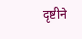दृष्टीने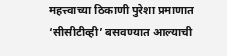महत्त्वाच्या ठिकाणी पुरेशा प्रमाणात ‘सीसीटीव्ही’ बसवण्यात आल्याची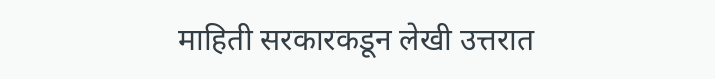माहिती सरकारकडून लेखी उत्तरात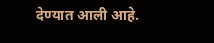देण्यात आली आहे.